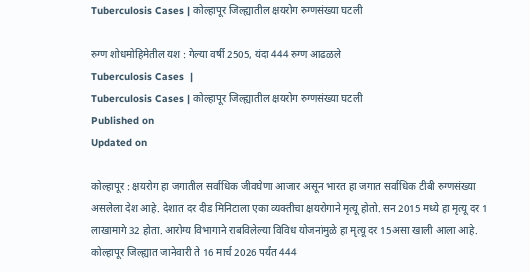Tuberculosis Cases | कोल्हापूर जिल्ह्यातील क्षयरोग रुग्णसंख्या घटली

रुग्ण शोधमोहिमेतील यश : गेल्या वर्षी 2505, यंदा 444 रुग्ण आढळले
Tuberculosis Cases  |
Tuberculosis Cases | कोल्हापूर जिल्ह्यातील क्षयरोग रुग्णसंख्या घटली
Published on
Updated on

कोल्हापूर : क्षयरोग हा जगातील सर्वाधिक जीवघेणा आजार असून भारत हा जगात सर्वाधिक टीबी रुग्णसंख्या असलेला देश आहे. देशात दर दीड मिनिटाला एका व्यक्तीचा क्षयरोगाने मृत्यू होतो. सन 2015 मध्ये हा मृत्यू दर 1 लाखामागे 32 होता. आरोग्य विभागाने राबविलेल्या विविध योजनांमुळे हा मृत्यू दर 15असा खाली आला आहे. कोल्हापूर जिल्ह्यात जानेवारी ते 16 मार्च 2026 पर्यंत 444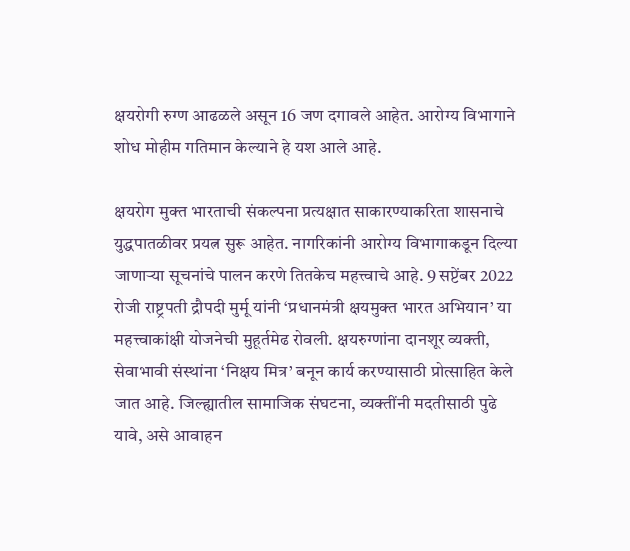क्षयरोगी रुग्ण आढळले असून 16 जण दगावले आहेत. आरोग्य विभागाने शोध मोहीम गतिमान केल्याने हे यश आले आहे.

क्षयरोग मुक्त भारताची संकल्पना प्रत्यक्षात साकारण्याकरिता शासनाचे युद्धपातळीवर प्रयत्न सुरू आहेत. नागरिकांनी आरोग्य विभागाकडून दिल्या जाणार्‍या सूचनांचे पालन करणे तितकेच महत्त्वाचे आहे. 9 सप्टेंबर 2022 रोजी राष्ट्रपती द्रौपदी मुर्मू यांनी ‘प्रधानमंत्री क्षयमुक्त भारत अभियान’ या महत्त्वाकांक्षी योजनेची मुहूर्तमेढ रोवली. क्षयरुग्णांना दानशूर व्यक्ती, सेवाभावी संस्थांना ‘निक्षय मित्र’ बनून कार्य करण्यासाठी प्रोत्साहित केले जात आहे. जिल्ह्यातील सामाजिक संघटना, व्यक्तींनी मदतीसाठी पुढे यावे, असे आवाहन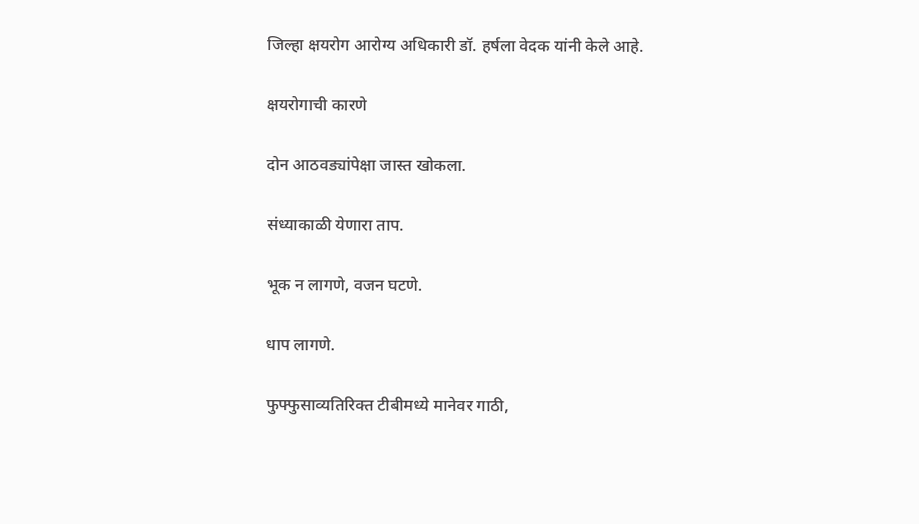जिल्हा क्षयरोग आरोग्य अधिकारी डॉ. हर्षला वेदक यांनी केले आहे.

क्षयरोगाची कारणे

दोन आठवड्यांपेक्षा जास्त खोकला.

संध्याकाळी येणारा ताप.

भूक न लागणे, वजन घटणे.

धाप लागणे.

फुफ्फुसाव्यतिरिक्त टीबीमध्ये मानेवर गाठी,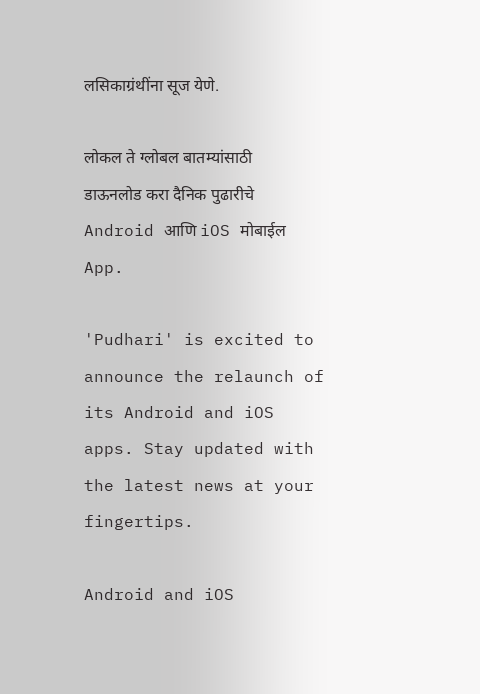लसिकाग्रंथींना सूज येणे.

लोकल ते ग्लोबल बातम्यांसाठी डाऊनलोड करा दैनिक पुढारीचे Android आणि iOS मोबाईल App.

'Pudhari' is excited to announce the relaunch of its Android and iOS apps. Stay updated with the latest news at your fingertips.

Android and iOS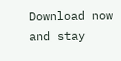Download now and stay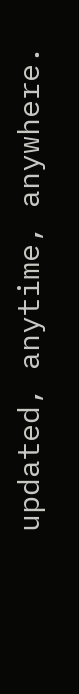updated, anytime, anywhere.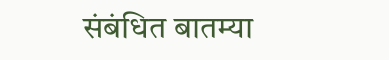संबंधित बातम्या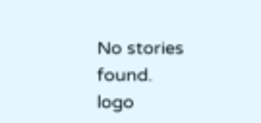No stories found.
logo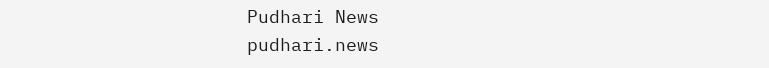Pudhari News
pudhari.news